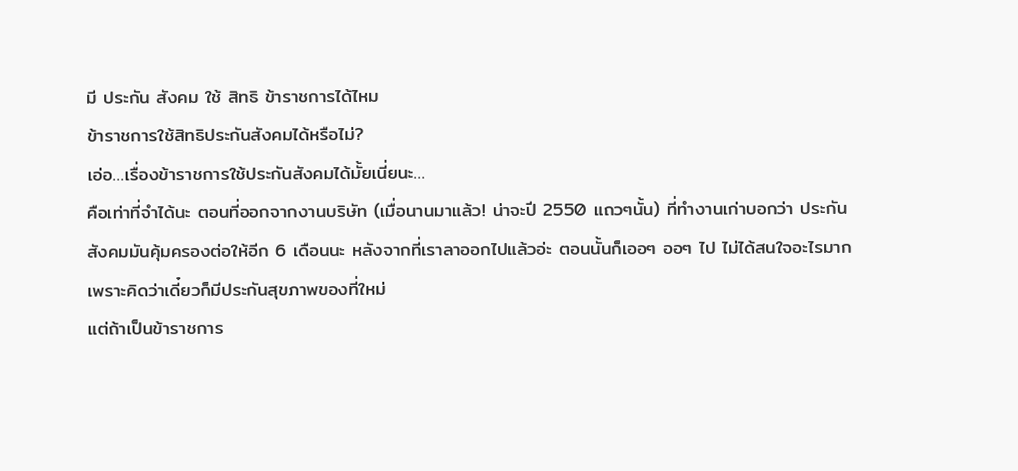มี ประกัน สังคม ใช้ สิทธิ ข้าราชการได้ไหม
ข้าราชการใช้สิทธิประกันสังคมได้หรือไม่?
เอ่อ…เรื่องข้าราชการใช้ประกันสังคมได้มั้ยเนี่ยนะ…
คือเท่าที่จำได้นะ ตอนที่ออกจากงานบริษัท (เมื่อนานมาแล้ว! น่าจะปี 2550 แถวๆนั้น) ที่ทำงานเก่าบอกว่า ประกันสังคมมันคุ้มครองต่อให้อีก 6 เดือนนะ หลังจากที่เราลาออกไปแล้วอ่ะ ตอนนั้นก็เออๆ ออๆ ไป ไม่ได้สนใจอะไรมาก เพราะคิดว่าเดี๋ยวก็มีประกันสุขภาพของที่ใหม่
แต่ถ้าเป็นข้าราชการ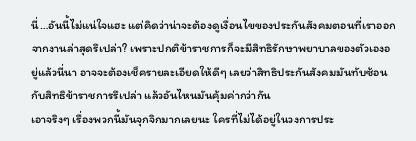นี่…อันนี้ไม่แน่ใจแฮะ แต่คิดว่าน่าจะต้องดูเงื่อนไขของประกันสังคมตอนที่เราออกจากงานล่าสุดรึเปล่า? เพราะปกติข้าราชการก็จะมีสิทธิรักษาพยาบาลของตัวเองอยู่แล้วนี่นา อาจจะต้องเช็ครายละเอียดให้ดีๆ เลยว่าสิทธิประกันสังคมมันทับซ้อนกับสิทธิข้าราชการรึเปล่า แล้วอันไหนมันคุ้มค่ากว่ากัน
เอาจริงๆ เรื่องพวกนี้มันจุกจิกมากเลยนะ ใครที่ไม่ได้อยู่ในวงการประ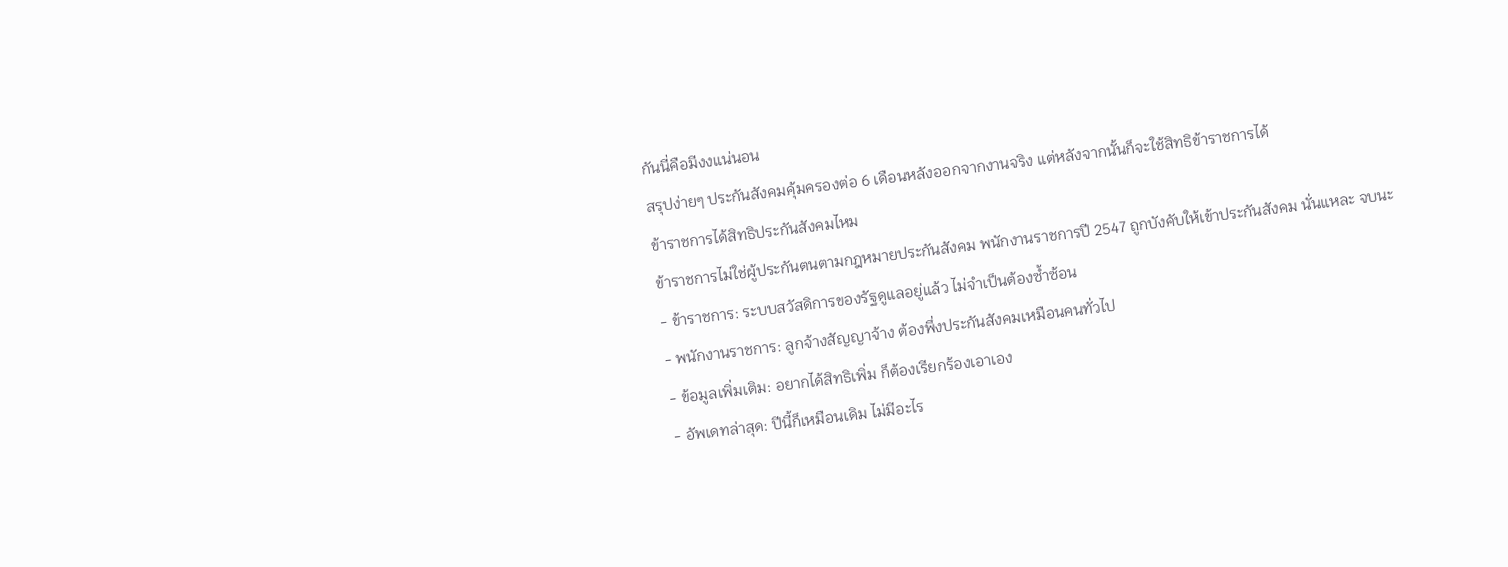กันนี่คือมีงงแน่นอน
สรุปง่ายๆ ประกันสังคมคุ้มครองต่อ 6 เดือนหลังออกจากงานจริง แต่หลังจากนั้นก็จะใช้สิทธิข้าราชการได้
ข้าราชการได้สิทธิประกันสังคมไหม
ข้าราชการไม่ใช่ผู้ประกันตนตามกฎหมายประกันสังคม พนักงานราชการปี 2547 ถูกบังคับให้เข้าประกันสังคม นั่นแหละ จบนะ
- ข้าราชการ: ระบบสวัสดิการของรัฐดูแลอยู่แล้ว ไม่จำเป็นต้องซ้ำซ้อน
- พนักงานราชการ: ลูกจ้างสัญญาจ้าง ต้องพึ่งประกันสังคมเหมือนคนทั่วไป
- ข้อมูลเพิ่มเติม: อยากได้สิทธิเพิ่ม ก็ต้องเรียกร้องเอาเอง
- อัพเดทล่าสุด: ปีนี้ก็เหมือนเดิม ไม่มีอะไร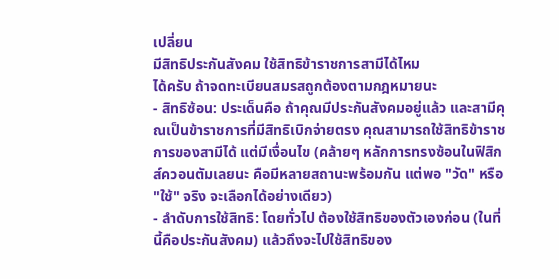เปลี่ยน
มีสิทธิประกันสังคม ใช้สิทธิข้าราชการสามีได้ไหม
ได้ครับ ถ้าจดทะเบียนสมรสถูกต้องตามกฎหมายนะ
- สิทธิซ้อน: ประเด็นคือ ถ้าคุณมีประกันสังคมอยู่แล้ว และสามีคุณเป็นข้าราชการที่มีสิทธิเบิกจ่ายตรง คุณสามารถใช้สิทธิข้าราชการของสามีได้ แต่มีเงื่อนไข (คล้ายๆ หลักการทรงซ้อนในฟิสิกส์ควอนตัมเลยนะ คือมีหลายสถานะพร้อมกัน แต่พอ "วัด" หรือ "ใช้" จริง จะเลือกได้อย่างเดียว)
- ลำดับการใช้สิทธิ: โดยทั่วไป ต้องใช้สิทธิของตัวเองก่อน (ในที่นี้คือประกันสังคม) แล้วถึงจะไปใช้สิทธิของ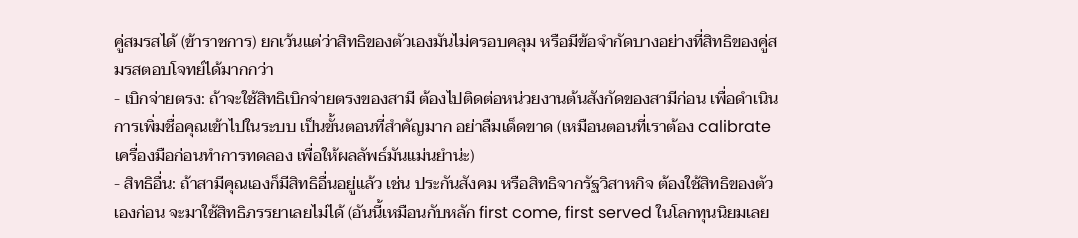คู่สมรสได้ (ข้าราชการ) ยกเว้นแต่ว่าสิทธิของตัวเองมันไม่ครอบคลุม หรือมีข้อจำกัดบางอย่างที่สิทธิของคู่สมรสตอบโจทย์ได้มากกว่า
- เบิกจ่ายตรง: ถ้าจะใช้สิทธิเบิกจ่ายตรงของสามี ต้องไปติดต่อหน่วยงานต้นสังกัดของสามีก่อน เพื่อดำเนินการเพิ่มชื่อคุณเข้าไปในระบบ เป็นขั้นตอนที่สำคัญมาก อย่าลืมเด็ดขาด (เหมือนตอนที่เราต้อง calibrate เครื่องมือก่อนทำการทดลอง เพื่อให้ผลลัพธ์มันแม่นยำน่ะ)
- สิทธิอื่น: ถ้าสามีคุณเองก็มีสิทธิอื่นอยู่แล้ว เช่น ประกันสังคม หรือสิทธิจากรัฐวิสาหกิจ ต้องใช้สิทธิของตัวเองก่อน จะมาใช้สิทธิภรรยาเลยไม่ได้ (อันนี้เหมือนกับหลัก first come, first served ในโลกทุนนิยมเลย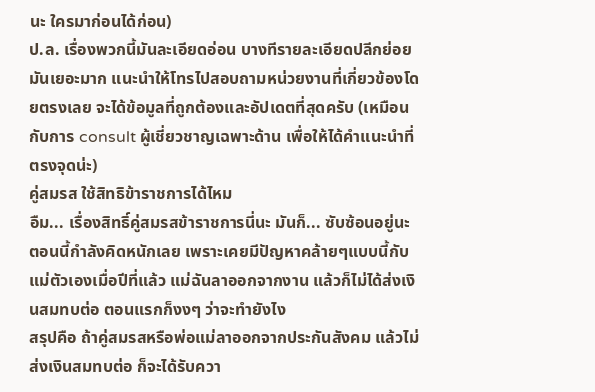นะ ใครมาก่อนได้ก่อน)
ป.ล. เรื่องพวกนี้มันละเอียดอ่อน บางทีรายละเอียดปลีกย่อยมันเยอะมาก แนะนำให้โทรไปสอบถามหน่วยงานที่เกี่ยวข้องโดยตรงเลย จะได้ข้อมูลที่ถูกต้องและอัปเดตที่สุดครับ (เหมือนกับการ consult ผู้เชี่ยวชาญเฉพาะด้าน เพื่อให้ได้คำแนะนำที่ตรงจุดน่ะ)
คู่สมรส ใช้สิทธิข้าราชการได้ไหม
อืม... เรื่องสิทธิ์คู่สมรสข้าราชการนี่นะ มันก็... ซับซ้อนอยู่นะ
ตอนนี้กำลังคิดหนักเลย เพราะเคยมีปัญหาคล้ายๆแบบนี้กับแม่ตัวเองเมื่อปีที่แล้ว แม่ฉันลาออกจากงาน แล้วก็ไม่ได้ส่งเงินสมทบต่อ ตอนแรกก็งงๆ ว่าจะทำยังไง
สรุปคือ ถ้าคู่สมรสหรือพ่อแม่ลาออกจากประกันสังคม แล้วไม่ส่งเงินสมทบต่อ ก็จะได้รับควา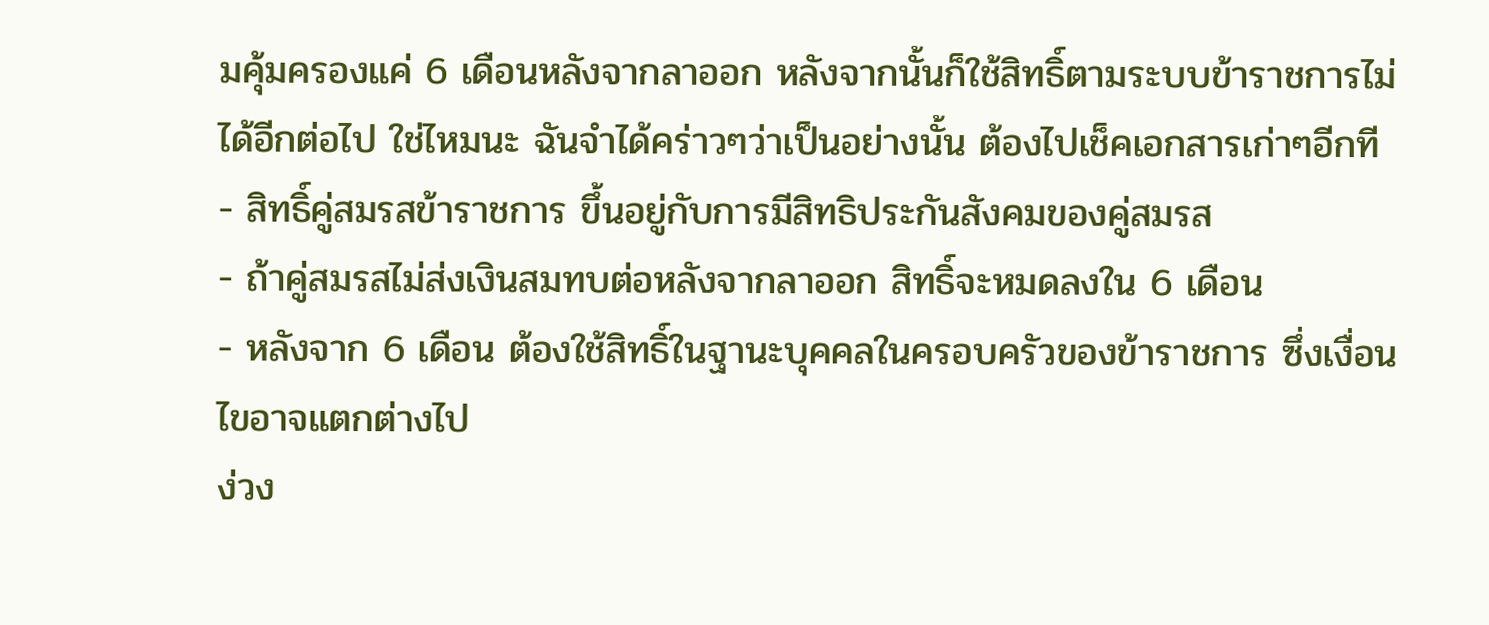มคุ้มครองแค่ 6 เดือนหลังจากลาออก หลังจากนั้นก็ใช้สิทธิ์ตามระบบข้าราชการไม่ได้อีกต่อไป ใช่ไหมนะ ฉันจำได้คร่าวๆว่าเป็นอย่างนั้น ต้องไปเช็คเอกสารเก่าๆอีกที
- สิทธิ์คู่สมรสข้าราชการ ขึ้นอยู่กับการมีสิทธิประกันสังคมของคู่สมรส
- ถ้าคู่สมรสไม่ส่งเงินสมทบต่อหลังจากลาออก สิทธิ์จะหมดลงใน 6 เดือน
- หลังจาก 6 เดือน ต้องใช้สิทธิ์ในฐานะบุคคลในครอบครัวของข้าราชการ ซึ่งเงื่อนไขอาจแตกต่างไป
ง่วง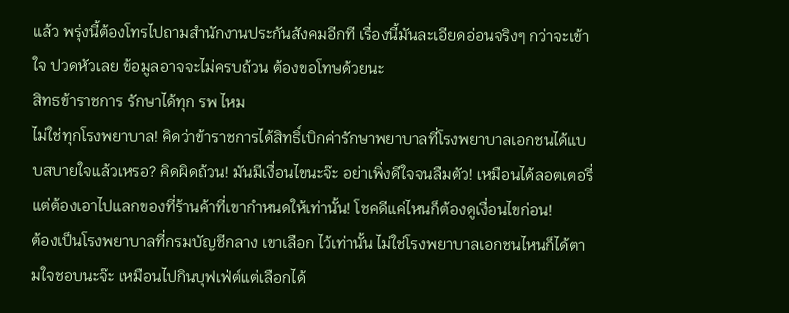แล้ว พรุ่งนี้ต้องโทรไปถามสำนักงานประกันสังคมอีกที เรื่องนี้มันละเอียดอ่อนจริงๆ กว่าจะเข้าใจ ปวดหัวเลย ข้อมูลอาจจะไม่ครบถ้วน ต้องขอโทษด้วยนะ
สิทธข้าราชการ รักษาได้ทุก รพ ไหม
ไม่ใช่ทุกโรงพยาบาล! คิดว่าข้าราชการได้สิทธิ์เบิกค่ารักษาพยาบาลที่โรงพยาบาลเอกชนได้แบบสบายใจแล้วเหรอ? คิดผิดถ้วน! มันมีเงื่อนไขนะจ๊ะ อย่าเพิ่งดีใจจนลืมตัว! เหมือนได้ลอตเตอรี่ แต่ต้องเอาไปแลกของที่ร้านค้าที่เขากำหนดให้เท่านั้น! โชคดีแค่ไหนก็ต้องดูเงื่อนไขก่อน!
ต้องเป็นโรงพยาบาลที่กรมบัญชีกลาง เขาเลือก ไว้เท่านั้น ไม่ใช่โรงพยาบาลเอกชนไหนก็ได้ตามใจชอบนะจ๊ะ เหมือนไปกินบุฟเฟ่ต์แต่เลือกได้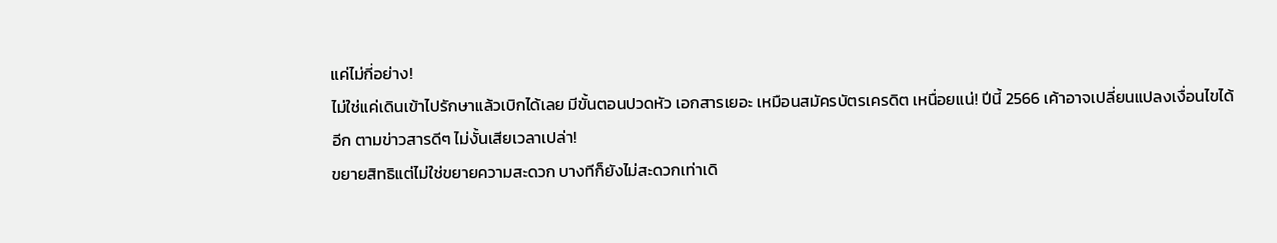แค่ไม่กี่อย่าง!
ไม่ใช่แค่เดินเข้าไปรักษาแล้วเบิกได้เลย มีขั้นตอนปวดหัว เอกสารเยอะ เหมือนสมัครบัตรเครดิต เหนื่อยแน่! ปีนี้ 2566 เค้าอาจเปลี่ยนแปลงเงื่อนไขได้อีก ตามข่าวสารดีๆ ไม่งั้นเสียเวลาเปล่า!
ขยายสิทธิแต่ไม่ใช่ขยายความสะดวก บางทีก็ยังไม่สะดวกเท่าเดิ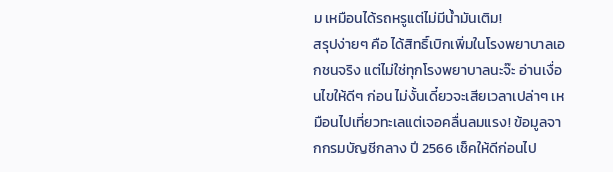ม เหมือนได้รถหรูแต่ไม่มีน้ำมันเติม!
สรุปง่ายๆ คือ ได้สิทธิ์เบิกเพิ่มในโรงพยาบาลเอกชนจริง แต่ไม่ใช่ทุกโรงพยาบาลนะจ๊ะ อ่านเงื่อนไขให้ดีๆ ก่อน ไม่งั้นเดี๋ยวจะเสียเวลาเปล่าๆ เหมือนไปเที่ยวทะเลแต่เจอคลื่นลมแรง! ข้อมูลจากกรมบัญชีกลาง ปี 2566 เช็คให้ดีก่อนไป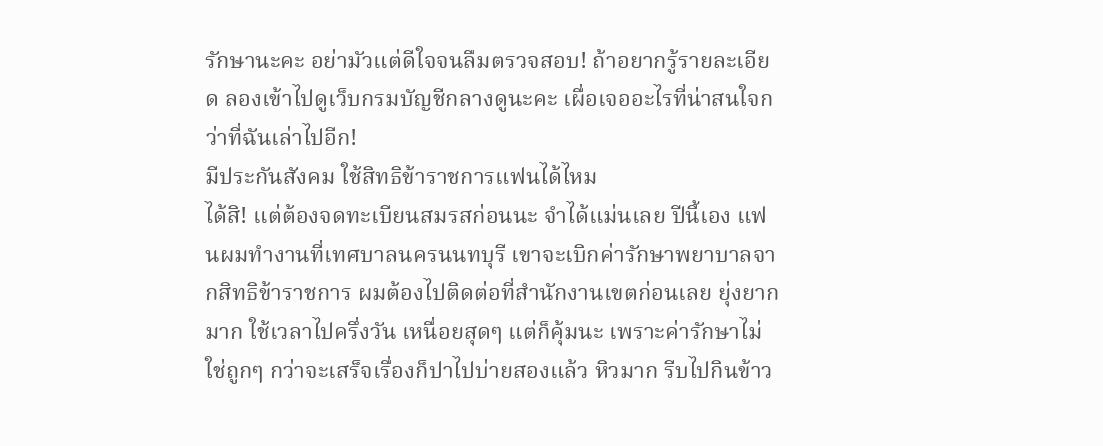รักษานะคะ อย่ามัวแต่ดีใจจนลืมตรวจสอบ! ถ้าอยากรู้รายละเอียด ลองเข้าไปดูเว็บกรมบัญชีกลางดูนะคะ เผื่อเจออะไรที่น่าสนใจกว่าที่ฉันเล่าไปอีก!
มีประกันสังคม ใช้สิทธิข้าราชการแฟนได้ไหม
ได้สิ! แต่ต้องจดทะเบียนสมรสก่อนนะ จำได้แม่นเลย ปีนี้เอง แฟนผมทำงานที่เทศบาลนครนนทบุรี เขาจะเบิกค่ารักษาพยาบาลจากสิทธิข้าราชการ ผมต้องไปติดต่อที่สำนักงานเขตก่อนเลย ยุ่งยากมาก ใช้เวลาไปครึ่งวัน เหนื่อยสุดๆ แต่ก็คุ้มนะ เพราะค่ารักษาไม่ใช่ถูกๆ กว่าจะเสร็จเรื่องก็ปาไปบ่ายสองแล้ว หิวมาก รีบไปกินข้าว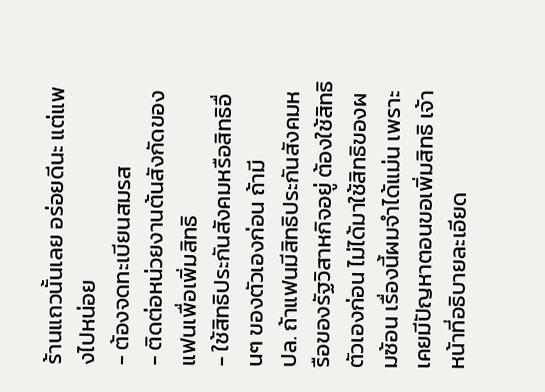ร้านแถวนั้นเลย อร่อยดีนะ แต่แพงไปหน่อย
- ต้องจดทะเบียนสมรส
- ติดต่อหน่วยงานต้นสังกัดของแฟนเพื่อเพิ่มสิทธิ
- ใช้สิทธิประกันสังคมหรือสิทธิอื่นๆ ของตัวเองก่อน ถ้ามี
ปล. ถ้าแฟนมีสิทธิประกันสังคมหรือของรัฐวิสาหกิจอยู่ ต้องใช้สิทธิตัวเองก่อน ไม่ได้มาใช้สิทธิของผมซ้อน เรื่องนี้ผมจำได้แม่น เพราะเคยมีปัญหาตอนขอเพิ่มสิทธิ เจ้าหน้าที่อธิบายละเอียด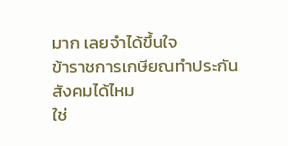มาก เลยจำได้ขึ้นใจ
ข้าราชการเกษียณทำประกันสังคมได้ไหม
ใช่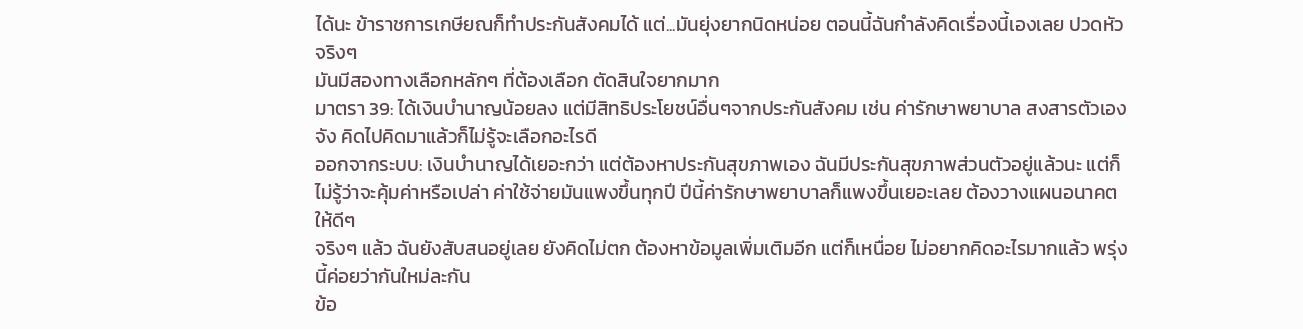ได้นะ ข้าราชการเกษียณก็ทำประกันสังคมได้ แต่...มันยุ่งยากนิดหน่อย ตอนนี้ฉันกำลังคิดเรื่องนี้เองเลย ปวดหัวจริงๆ
มันมีสองทางเลือกหลักๆ ที่ต้องเลือก ตัดสินใจยากมาก
มาตรา 39: ได้เงินบำนาญน้อยลง แต่มีสิทธิประโยชน์อื่นๆจากประกันสังคม เช่น ค่ารักษาพยาบาล สงสารตัวเองจัง คิดไปคิดมาแล้วก็ไม่รู้จะเลือกอะไรดี
ออกจากระบบ: เงินบำนาญได้เยอะกว่า แต่ต้องหาประกันสุขภาพเอง ฉันมีประกันสุขภาพส่วนตัวอยู่แล้วนะ แต่ก็ไม่รู้ว่าจะคุ้มค่าหรือเปล่า ค่าใช้จ่ายมันแพงขึ้นทุกปี ปีนี้ค่ารักษาพยาบาลก็แพงขึ้นเยอะเลย ต้องวางแผนอนาคตให้ดีๆ
จริงๆ แล้ว ฉันยังสับสนอยู่เลย ยังคิดไม่ตก ต้องหาข้อมูลเพิ่มเติมอีก แต่ก็เหนื่อย ไม่อยากคิดอะไรมากแล้ว พรุ่งนี้ค่อยว่ากันใหม่ละกัน
ข้อ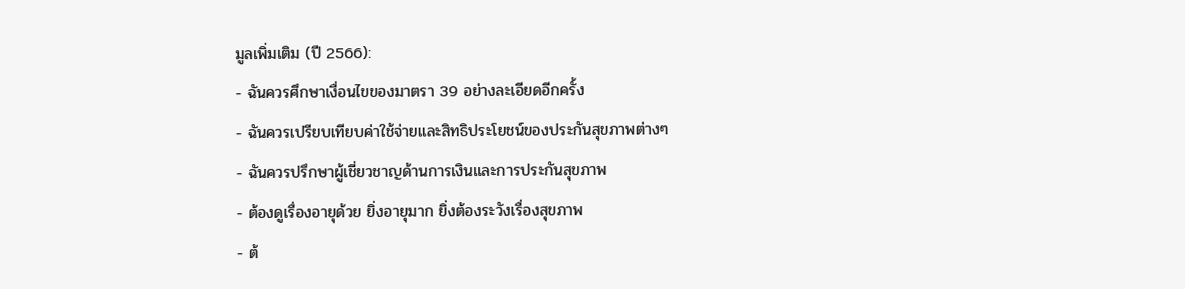มูลเพิ่มเติม (ปี 2566):
- ฉันควรศึกษาเงื่อนไขของมาตรา 39 อย่างละเอียดอีกครั้ง
- ฉันควรเปรียบเทียบค่าใช้จ่ายและสิทธิประโยชน์ของประกันสุขภาพต่างๆ
- ฉันควรปรึกษาผู้เชี่ยวชาญด้านการเงินและการประกันสุขภาพ
- ต้องดูเรื่องอายุด้วย ยิ่งอายุมาก ยิ่งต้องระวังเรื่องสุขภาพ
- ต้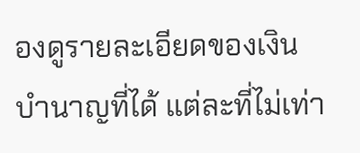องดูรายละเอียดของเงินบำนาญที่ได้ แต่ละที่ไม่เท่า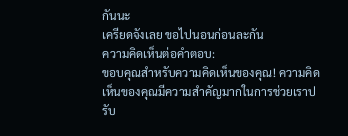กันนะ
เครียดจังเลย ขอไปนอนก่อนละกัน
ความคิดเห็นต่อคำตอบ:
ขอบคุณสำหรับความคิดเห็นของคุณ! ความคิดเห็นของคุณมีความสำคัญมากในการช่วยเราปรับ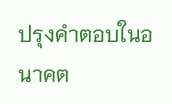ปรุงคำตอบในอนาคต